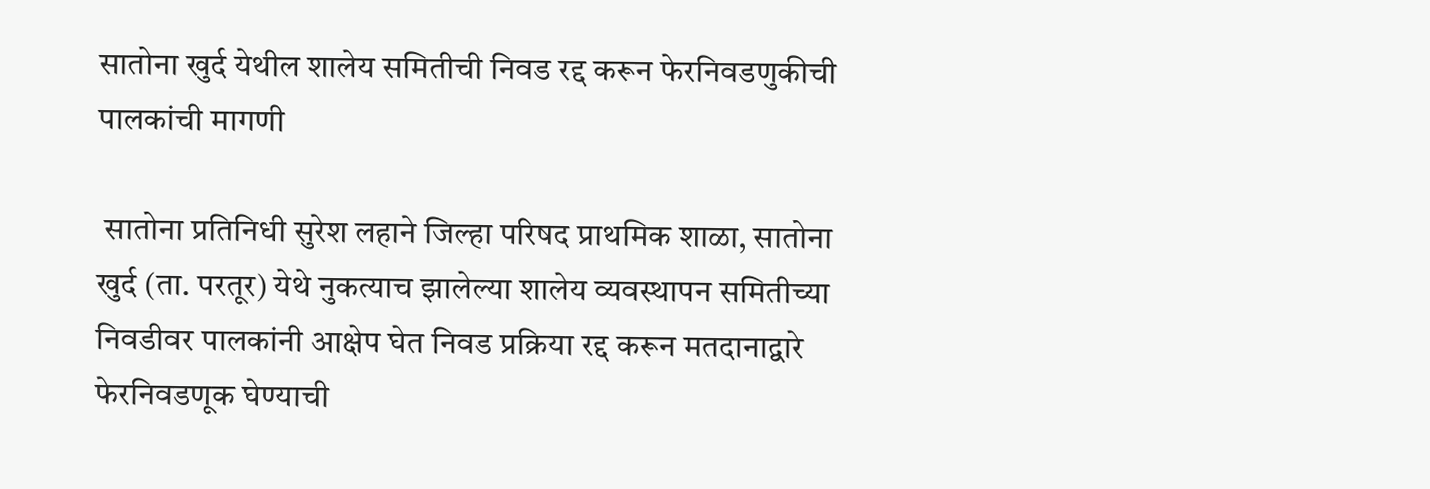सातोना खुर्द येथील शालेय समितीची निवड रद्द करून फेरनिवडणुकीची पालकांची मागणी

 सातोना प्रतिनिधी सुरेश लहाने जिल्हा परिषद प्राथमिक शाळा, सातोना खुर्द (ता. परतूर) येथे नुकत्याच झालेल्या शालेय व्यवस्थापन समितीच्या निवडीवर पालकांनी आक्षेप घेत निवड प्रक्रिया रद्द करून मतदानाद्वारे फेरनिवडणूक घेण्याची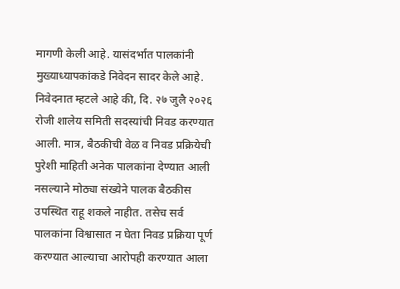मागणी केली आहे. यासंदर्भात पालकांनी मुख्याध्यापकांकडे निवेदन सादर केले आहे. निवेदनात म्हटले आहे की, दि. २७ जुलै २०२६ रोजी शालेय समिती सदस्यांची निवड करण्यात आली. मात्र, बैठकीची वेळ व निवड प्रक्रियेची पुरेशी माहिती अनेक पालकांना देण्यात आली नसल्याने मोठ्या संख्येने पालक बैठकीस उपस्थित राहू शकले नाहीत. तसेच सर्व पालकांना विश्वासात न घेता निवड प्रक्रिया पूर्ण करण्यात आल्याचा आरोपही करण्यात आला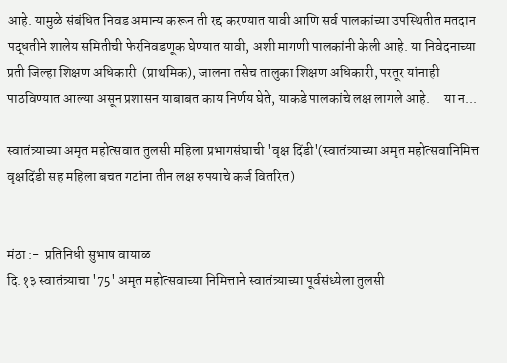आहे. यामुळे संबंधित निवड अमान्य करून ती रद्द करण्यात यावी आणि सर्व पालकांच्या उपस्थितीत मतदान पद्धतीने शालेय समितीची फेरनिवडणूक घेण्यात यावी, अशी मागणी पालकांनी केली आहे. या निवेदनाच्या प्रती जिल्हा शिक्षण अधिकारी  (प्राथमिक), जालना तसेच तालुका शिक्षण अधिकारी, परतूर यांनाही पाठविण्यात आल्या असून प्रशासन याबाबत काय निर्णय घेते, याकडे पालकांचे लक्ष लागले आहे.     या न...

स्वातंत्र्याच्या अमृत महोत्सवात तुलसी महिला प्रभागसंघाची 'वृक्ष दिंडी'(स्वातंत्र्याच्या अमृत महोत्सवानिमित्त वृक्षदिंडी सह महिला बचत गटांना तीन लक्ष रुपयाचे कर्ज वितरित)


मंठा :-  प्रतिनिधी सुभाष वायाळ
दि.१३ स्वातंत्र्याचा '75' अमृत महोत्सवाच्या निमित्ताने स्वातंत्र्याच्या पूर्वसंध्येला तुलसी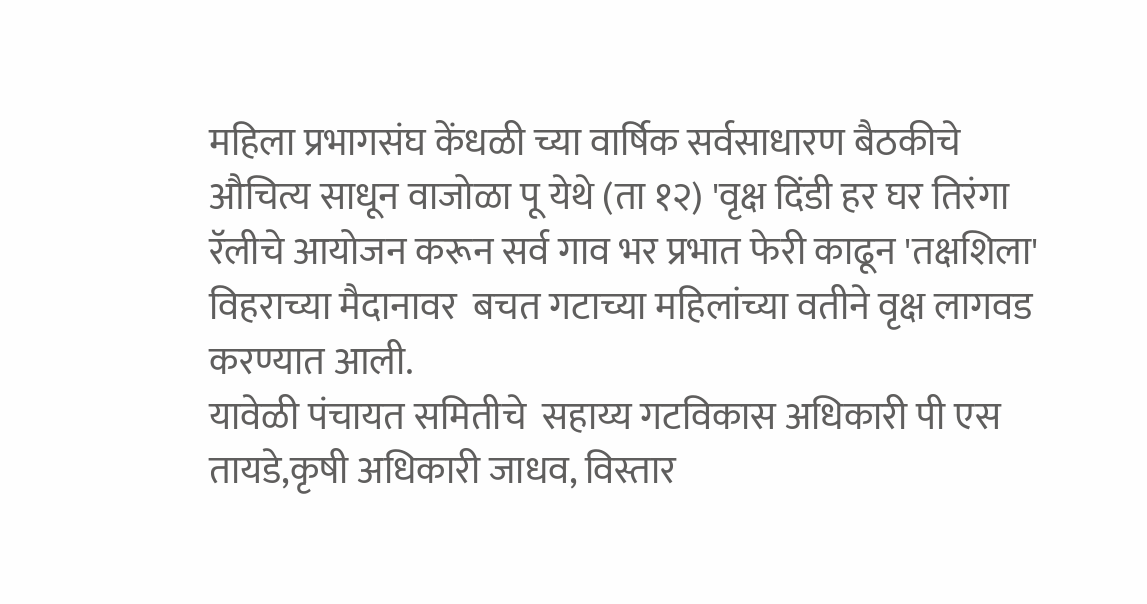महिला प्रभागसंघ केंधळी च्या वार्षिक सर्वसाधारण बैठकीचे औचित्य साधून वाजोळा पू येथे (ता १२) 'वृक्ष दिंडी हर घर तिरंगा रॅलीचे आयोजन करून सर्व गाव भर प्रभात फेरी काढून 'तक्षशिला' विहराच्या मैदानावर  बचत गटाच्या महिलांच्या वतीने वृक्ष लागवड करण्यात आली.
यावेळी पंचायत समितीचे  सहाय्य गटविकास अधिकारी पी एस तायडे,कृषी अधिकारी जाधव, विस्तार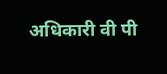अधिकारी वी पी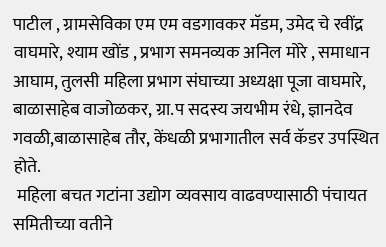पाटील , ग्रामसेविका एम एम वडगावकर मॅडम, उमेद चे रवींद्र वाघमारे, श्याम खोंड , प्रभाग समनव्यक अनिल मोरे , समाधान आघाम, तुलसी महिला प्रभाग संघाच्या अध्यक्षा पूजा वाघमारे, बाळासाहेब वाजोळकर, ग्रा.प सदस्य जयभीम रंधे, ज्ञानदेव गवळी,बाळासाहेब तौर, केंधळी प्रभागातील सर्व कॅडर उपस्थित होते.
 महिला बचत गटांना उद्योग व्यवसाय वाढवण्यासाठी पंचायत समितीच्या वतीने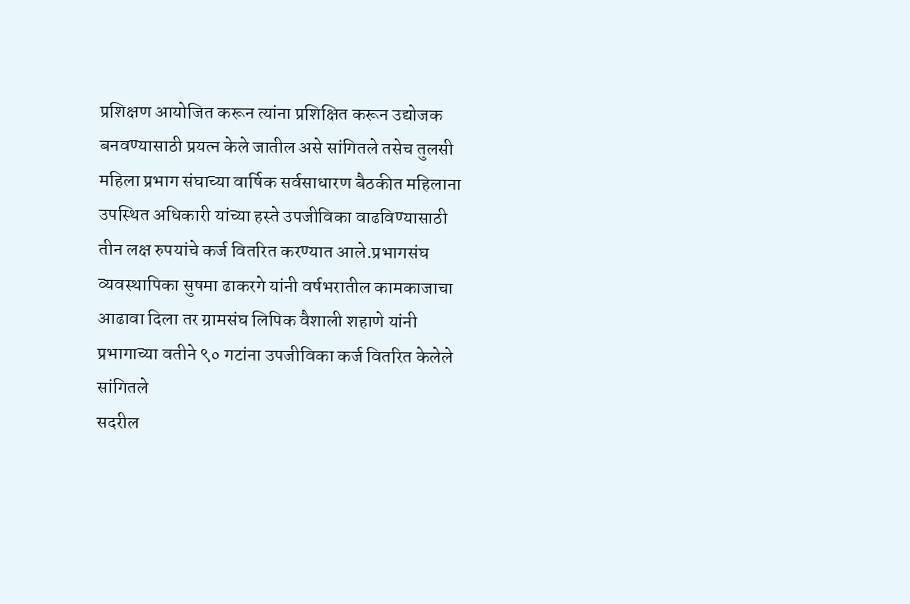प्रशिक्षण आयोजित करून त्यांना प्रशिक्षित करून उद्योजक बनवण्यासाठी प्रयत्न केले जातील असे सांगितले तसेच तुलसी महिला प्रभाग संघाच्या वार्षिक सर्वसाधारण बैठकीत महिलाना उपस्थित अधिकारी यांच्या हस्ते उपजीविका वाढविण्यासाठी तीन लक्ष रुपयांचे कर्ज वितरित करण्यात आले.प्रभागसंघ व्यवस्थापिका सुषमा ढाकरगे यांनी वर्षभरातील कामकाजाचा आढावा दिला तर ग्रामसंघ लिपिक वैशाली शहाणे यांनी प्रभागाच्या वतीने ९० गटांना उपजीविका कर्ज वितरित केलेले सांगितले
सदरील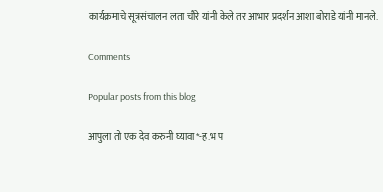कार्यक्रमाचे सूत्रसंचालन लता चौरे यांनी केले तर आभार प्रदर्शन आशा बोराडे यांनी मानले.

Comments

Popular posts from this blog

आपुला तो एक देव करुनी घ्यावा*-ह.भ प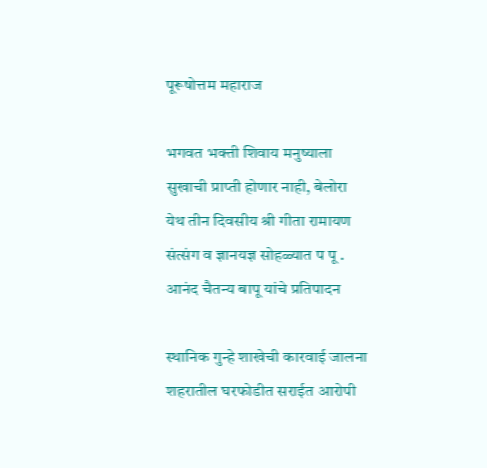पूरूषोत्तम महाराज

भगवत भक्ती शिवाय मनुष्याला सुखाची प्राप्ती होणार नाही, बेलोरा येथ तीन दिवसीय श्री गीता रामायण संत्संग व ज्ञानयज्ञ सोहळ्यात प पू . आनंद चैतन्य बापू यांचे प्रतिपादन

स्थानिक गुन्हे शाखेची कारवाई जालना शहरातील घरफोडीत सराईत आरोपी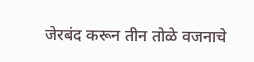जेरबंद करून तीन तोळे वजनाचे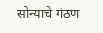सोन्याचे गंठण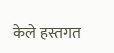केले हस्तगत